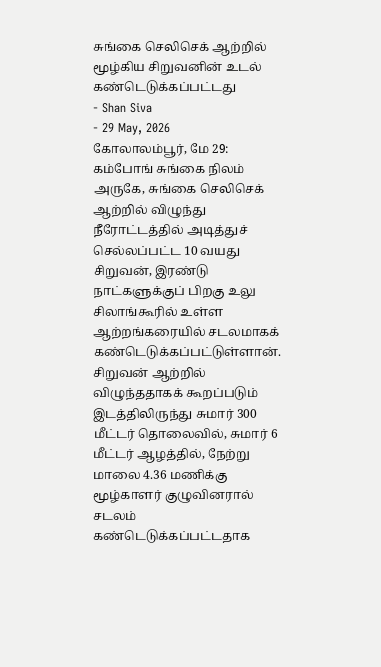சுங்கை செலிசெக் ஆற்றில் மூழ்கிய சிறுவனின் உடல் கண்டெடுக்கப்பட்டது
- Shan Siva
- 29 May, 2026
கோலாலம்பூர், மே 29: கம்போங் சுங்கை நிலம் அருகே, சுங்கை செலிசெக் ஆற்றில் விழுந்து நீரோட்டத்தில் அடித்துச் செல்லப்பட்ட 10 வயது சிறுவன், இரண்டு நாட்களுக்குப் பிறகு உலு சிலாங்கூரில் உள்ள ஆற்றங்கரையில் சடலமாகக் கண்டெடுக்கப்பட்டுள்ளான்.
சிறுவன் ஆற்றில் விழுந்ததாகக் கூறப்படும் இடத்திலிருந்து சுமார் 300 மீட்டர் தொலைவில், சுமார் 6 மீட்டர் ஆழத்தில், நேற்று மாலை 4.36 மணிக்கு மூழ்காளர் குழுவினரால் சடலம் கண்டெடுக்கப்பட்டதாக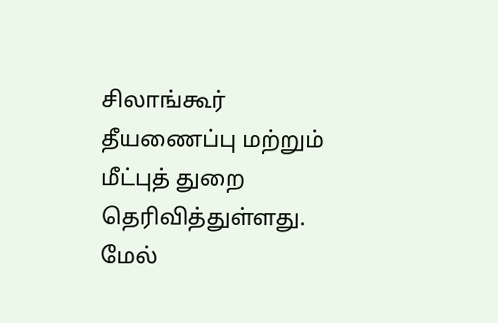சிலாங்கூர் தீயணைப்பு மற்றும் மீட்புத் துறை தெரிவித்துள்ளது.
மேல்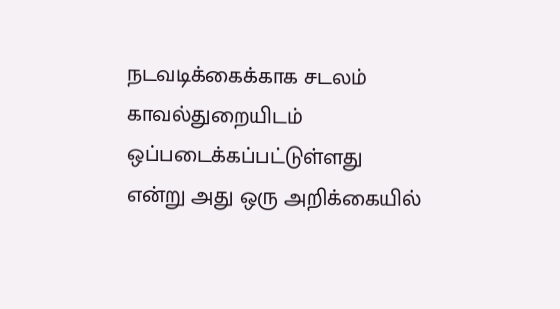நடவடிக்கைக்காக சடலம் காவல்துறையிடம் ஒப்படைக்கப்பட்டுள்ளது என்று அது ஒரு அறிக்கையில்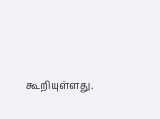கூறியுள்ளது.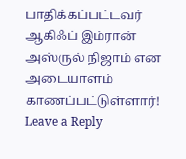பாதிக்கப்பட்டவர் ஆகிஃப் இம்ரான் அஸ்ருல் நிஜாம் என அடையாளம் காணப்பட்டுள்ளார்!
Leave a Reply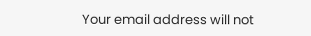Your email address will not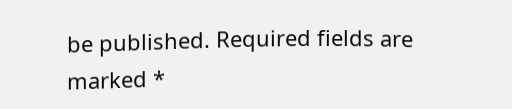be published. Required fields are marked *